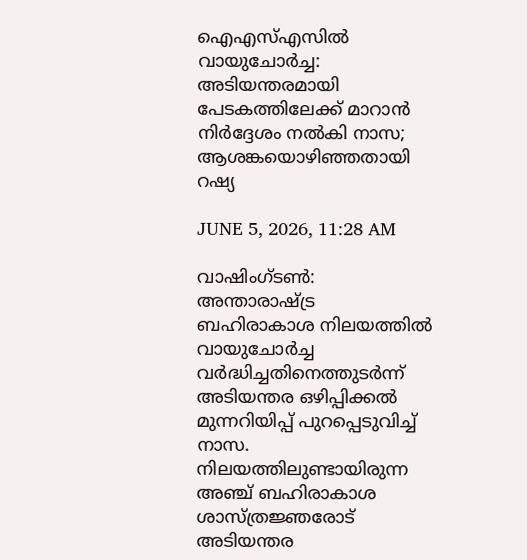ഐഎസ്എസില്‍ വായുചോര്‍ച്ച: അടിയന്തരമായി പേടകത്തിലേക്ക് മാറാന്‍ നിര്‍ദ്ദേശം നല്‍കി നാസ; ആശങ്കയൊഴിഞ്ഞതായി റഷ്യ

JUNE 5, 2026, 11:28 AM

വാഷിംഗ്ടണ്‍: അന്താരാഷ്ട്ര ബഹിരാകാശ നിലയത്തില്‍ വായുചോര്‍ച്ച വര്‍ദ്ധിച്ചതിനെത്തുടര്‍ന്ന് അടിയന്തര ഒഴിപ്പിക്കല്‍ മുന്നറിയിപ്പ് പുറപ്പെടുവിച്ച് നാസ. നിലയത്തിലുണ്ടായിരുന്ന അഞ്ച് ബഹിരാകാശ ശാസ്ത്രജ്ഞരോട് അടിയന്തര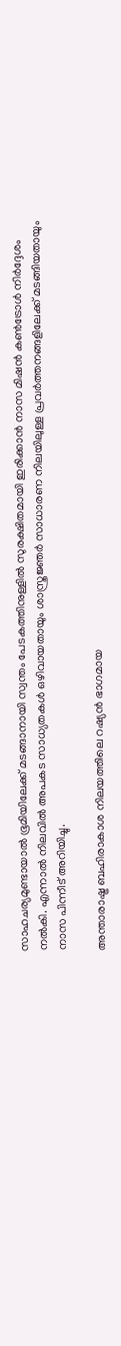സാഹചര്യമുണ്ടായാല്‍ ഭൂമിയിലേക്ക് മടങ്ങാനായി സ്വന്തം പേടകത്തിനുള്ളില്‍ സുരക്ഷിതമായി ഇരിക്കാന്‍ നാസ മിഷന്‍ കണ്‍ട്രോള്‍ നിര്‍ദ്ദേശം നല്‍കി. എന്നാല്‍ നിലവില്‍ അപകട സാധ്യതകള്‍ ഒഴിവായതായും ശാസ്ത്രജ്ഞര്‍ സാധാരണ നിലയിലുള്ള പ്രവര്‍ത്തനങ്ങളിലേക്ക് മടങ്ങിയതായും നാസ പിന്നീട് അറിയിച്ചു.

അന്താരാഷ്ട്ര ബഹിരാകാശ നിലയത്തിലെ റഷ്യന്‍ ഭാഗമായ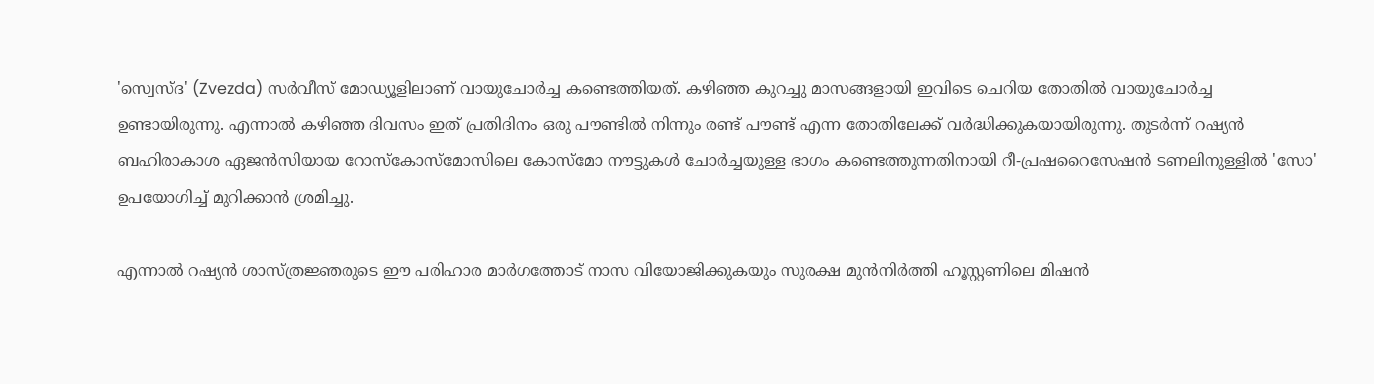'സ്വെസ്ദ' (Zvezda) സര്‍വീസ് മോഡ്യൂളിലാണ് വായുചോര്‍ച്ച കണ്ടെത്തിയത്. കഴിഞ്ഞ കുറച്ചു മാസങ്ങളായി ഇവിടെ ചെറിയ തോതില്‍ വായുചോര്‍ച്ച ഉണ്ടായിരുന്നു. എന്നാല്‍ കഴിഞ്ഞ ദിവസം ഇത് പ്രതിദിനം ഒരു പൗണ്ടില്‍ നിന്നും രണ്ട് പൗണ്ട് എന്ന തോതിലേക്ക് വര്‍ദ്ധിക്കുകയായിരുന്നു. തുടര്‍ന്ന് റഷ്യന്‍ ബഹിരാകാശ ഏജന്‍സിയായ റോസ്‌കോസ്‌മോസിലെ കോസ്‌മോ നൗട്ടുകള്‍ ചോര്‍ച്ചയുള്ള ഭാഗം കണ്ടെത്തുന്നതിനായി റീ-പ്രഷറൈസേഷന്‍ ടണലിനുള്ളില്‍ 'സോ' ഉപയോഗിച്ച് മുറിക്കാന്‍ ശ്രമിച്ചു.

എന്നാല്‍ റഷ്യന്‍ ശാസ്ത്രജ്ഞരുടെ ഈ പരിഹാര മാര്‍ഗത്തോട് നാസ വിയോജിക്കുകയും സുരക്ഷ മുന്‍നിര്‍ത്തി ഹൂസ്റ്റണിലെ മിഷന്‍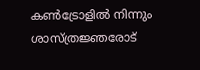കണ്‍ട്രോളില്‍ നിന്നും ശാസ്ത്രജ്ഞരോട്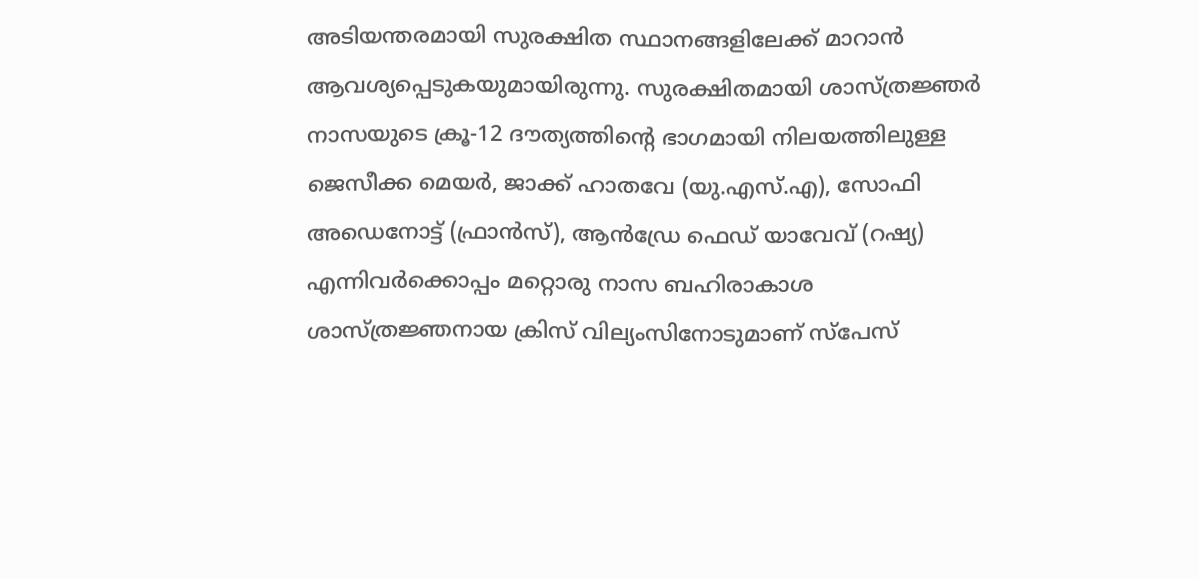അടിയന്തരമായി സുരക്ഷിത സ്ഥാനങ്ങളിലേക്ക് മാറാന്‍ ആവശ്യപ്പെടുകയുമായിരുന്നു. സുരക്ഷിതമായി ശാസ്ത്രജ്ഞര്‍ നാസയുടെ ക്രൂ-12 ദൗത്യത്തിന്റെ ഭാഗമായി നിലയത്തിലുള്ള ജെസീക്ക മെയര്‍, ജാക്ക് ഹാതവേ (യു.എസ്.എ), സോഫി അഡെനോട്ട് (ഫ്രാന്‍സ്), ആന്‍ഡ്രേ ഫെഡ് യാവേവ് (റഷ്യ) എന്നിവര്‍ക്കൊപ്പം മറ്റൊരു നാസ ബഹിരാകാശ ശാസ്ത്രജ്ഞനായ ക്രിസ് വില്യംസിനോടുമാണ് സ്‌പേസ്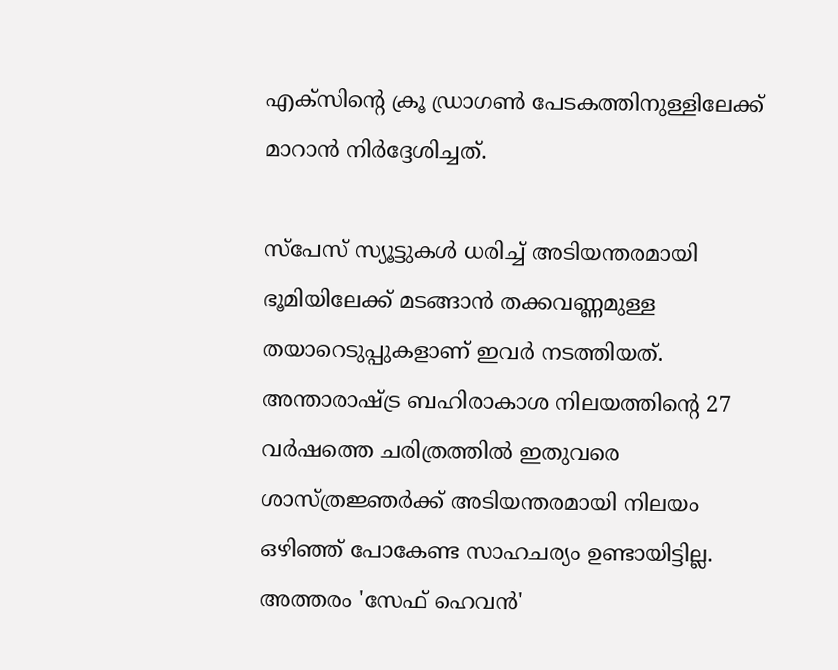എക്‌സിന്റെ ക്രൂ ഡ്രാഗണ്‍ പേടകത്തിനുള്ളിലേക്ക് മാറാന്‍ നിര്‍ദ്ദേശിച്ചത്.

സ്‌പേസ് സ്യൂട്ടുകള്‍ ധരിച്ച് അടിയന്തരമായി ഭൂമിയിലേക്ക് മടങ്ങാന്‍ തക്കവണ്ണമുള്ള തയാറെടുപ്പുകളാണ് ഇവര്‍ നടത്തിയത്. അന്താരാഷ്ട്ര ബഹിരാകാശ നിലയത്തിന്റെ 27 വര്‍ഷത്തെ ചരിത്രത്തില്‍ ഇതുവരെ ശാസ്ത്രജ്ഞര്‍ക്ക് അടിയന്തരമായി നിലയം ഒഴിഞ്ഞ് പോകേണ്ട സാഹചര്യം ഉണ്ടായിട്ടില്ല. അത്തരം 'സേഫ് ഹെവന്‍'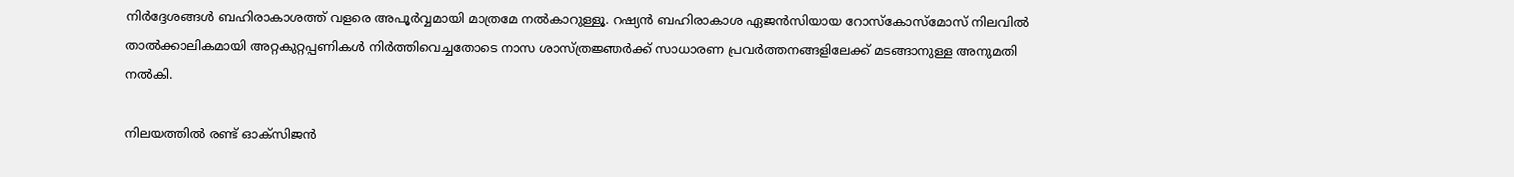നിര്‍ദ്ദേശങ്ങള്‍ ബഹിരാകാശത്ത് വളരെ അപൂര്‍വ്വമായി മാത്രമേ നല്‍കാറുള്ളൂ. റഷ്യന്‍ ബഹിരാകാശ ഏജന്‍സിയായ റോസ്‌കോസ്‌മോസ് നിലവില്‍ താല്‍ക്കാലികമായി അറ്റകുറ്റപ്പണികള്‍ നിര്‍ത്തിവെച്ചതോടെ നാസ ശാസ്ത്രജ്ഞര്‍ക്ക് സാധാരണ പ്രവര്‍ത്തനങ്ങളിലേക്ക് മടങ്ങാനുള്ള അനുമതി നല്‍കി.

നിലയത്തില്‍ രണ്ട് ഓക്‌സിജന്‍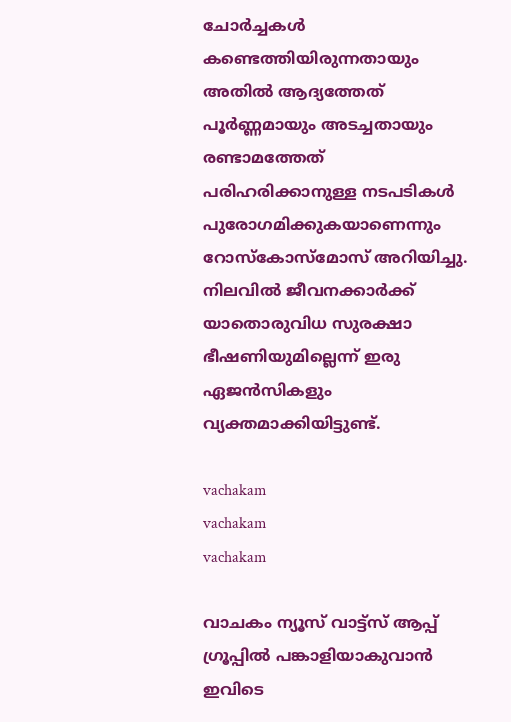ചോര്‍ച്ചകള്‍ കണ്ടെത്തിയിരുന്നതായും അതില്‍ ആദ്യത്തേത് പൂര്‍ണ്ണമായും അടച്ചതായും രണ്ടാമത്തേത് പരിഹരിക്കാനുള്ള നടപടികള്‍ പുരോഗമിക്കുകയാണെന്നും റോസ്‌കോസ്‌മോസ് അറിയിച്ചു. നിലവില്‍ ജീവനക്കാര്‍ക്ക് യാതൊരുവിധ സുരക്ഷാ ഭീഷണിയുമില്ലെന്ന് ഇരു ഏജന്‍സികളും വ്യക്തമാക്കിയിട്ടുണ്ട്.

vachakam
vachakam
vachakam

വാചകം ന്യൂസ് വാട്ട്സ് ആപ്പ് ഗ്രൂപ്പിൽ പങ്കാളിയാകുവാൻ ഇവിടെ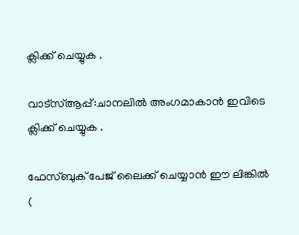ക്ലിക്ക് ചെയ്യുക .

വാട്സ്ആപ്പ്:ചാനലിൽ അംഗമാകാൻ ഇവിടെ ക്ലിക്ക് ചെയ്യുക .

ഫേസ്ബുക് പേജ് ലൈക്ക് ചെയ്യാൻ ഈ ലിങ്കിൽ (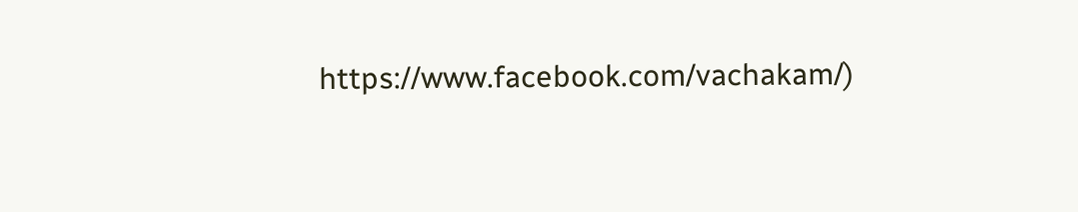https://www.facebook.com/vachakam/)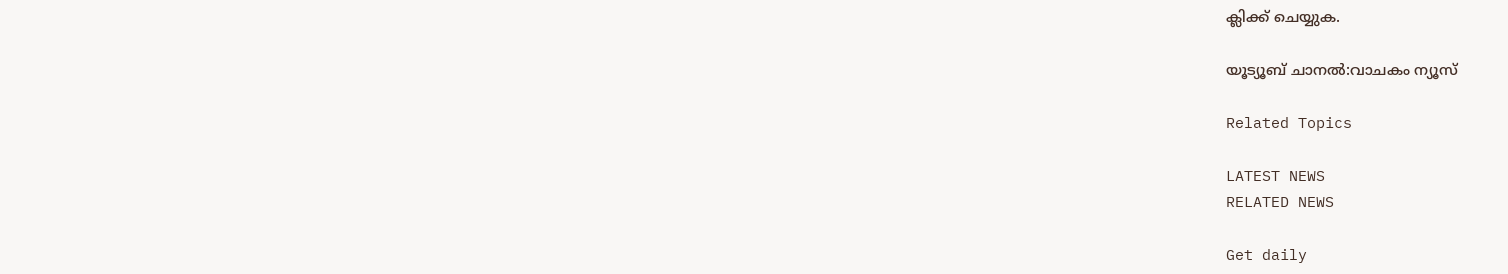ക്ലിക്ക് ചെയ്യുക.

യൂട്യൂബ് ചാനൽ:വാചകം ന്യൂസ്

Related Topics

LATEST NEWS
RELATED NEWS

Get daily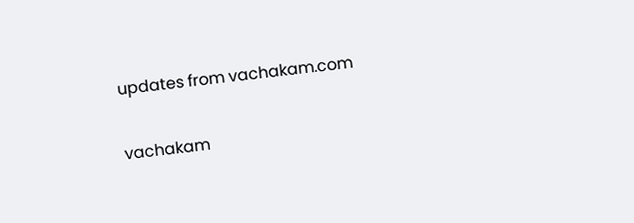updates from vachakam.com

vachakam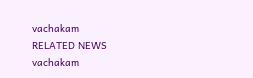vachakam
RELATED NEWS
vachakam